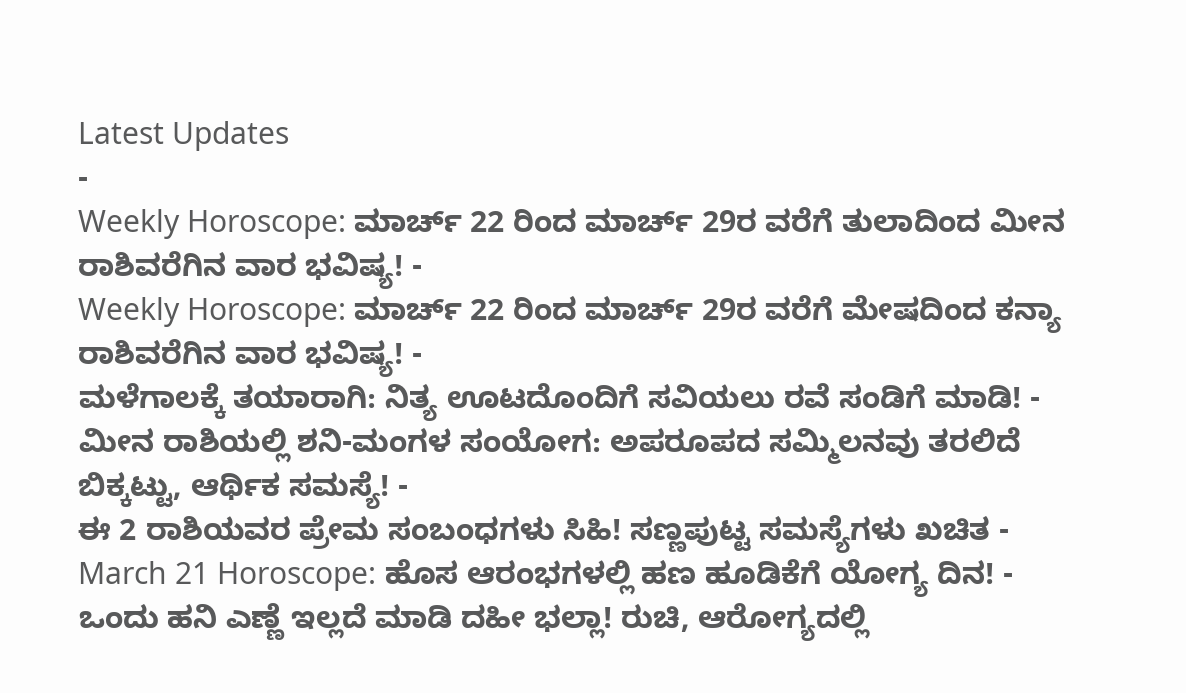Latest Updates
-
Weekly Horoscope: ಮಾರ್ಚ್ 22 ರಿಂದ ಮಾರ್ಚ್ 29ರ ವರೆಗೆ ತುಲಾದಿಂದ ಮೀನ ರಾಶಿವರೆಗಿನ ವಾರ ಭವಿಷ್ಯ! -
Weekly Horoscope: ಮಾರ್ಚ್ 22 ರಿಂದ ಮಾರ್ಚ್ 29ರ ವರೆಗೆ ಮೇಷದಿಂದ ಕನ್ಯಾ ರಾಶಿವರೆಗಿನ ವಾರ ಭವಿಷ್ಯ! -
ಮಳೆಗಾಲಕ್ಕೆ ತಯಾರಾಗಿ: ನಿತ್ಯ ಊಟದೊಂದಿಗೆ ಸವಿಯಲು ರವೆ ಸಂಡಿಗೆ ಮಾಡಿ! -
ಮೀನ ರಾಶಿಯಲ್ಲಿ ಶನಿ-ಮಂಗಳ ಸಂಯೋಗ: ಅಪರೂಪದ ಸಮ್ಮಿಲನವು ತರಲಿದೆ ಬಿಕ್ಕಟ್ಟು, ಆರ್ಥಿಕ ಸಮಸ್ಯೆ! -
ಈ 2 ರಾಶಿಯವರ ಪ್ರೇಮ ಸಂಬಂಧಗಳು ಸಿಹಿ! ಸಣ್ಣಪುಟ್ಟ ಸಮಸ್ಯೆಗಳು ಖಚಿತ -
March 21 Horoscope: ಹೊಸ ಆರಂಭಗಳಲ್ಲಿ ಹಣ ಹೂಡಿಕೆಗೆ ಯೋಗ್ಯ ದಿನ! -
ಒಂದು ಹನಿ ಎಣ್ಣೆ ಇಲ್ಲದೆ ಮಾಡಿ ದಹೀ ಭಲ್ಲಾ! ರುಚಿ, ಆರೋಗ್ಯದಲ್ಲಿ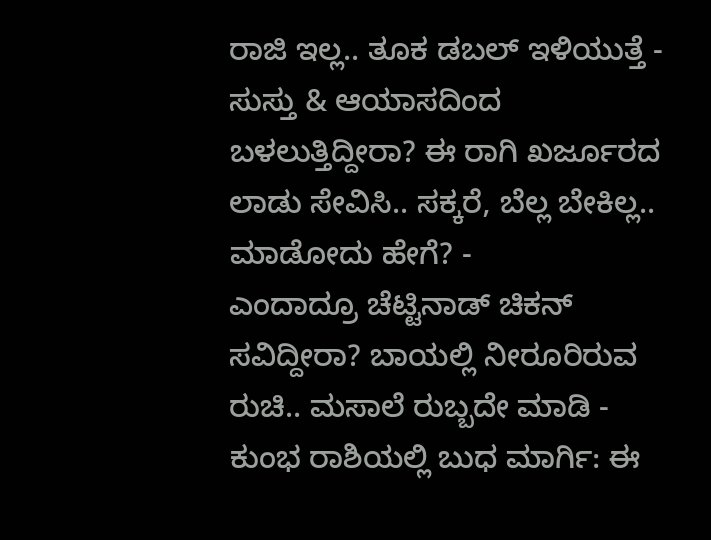ರಾಜಿ ಇಲ್ಲ.. ತೂಕ ಡಬಲ್ ಇಳಿಯುತ್ತೆ -
ಸುಸ್ತು & ಆಯಾಸದಿಂದ ಬಳಲುತ್ತಿದ್ದೀರಾ? ಈ ರಾಗಿ ಖರ್ಜೂರದ ಲಾಡು ಸೇವಿಸಿ.. ಸಕ್ಕರೆ, ಬೆಲ್ಲ ಬೇಕಿಲ್ಲ.. ಮಾಡೋದು ಹೇಗೆ? -
ಎಂದಾದ್ರೂ ಚೆಟ್ಟಿನಾಡ್ ಚಿಕನ್ ಸವಿದ್ದೀರಾ? ಬಾಯಲ್ಲಿ ನೀರೂರಿರುವ ರುಚಿ.. ಮಸಾಲೆ ರುಬ್ಬದೇ ಮಾಡಿ -
ಕುಂಭ ರಾಶಿಯಲ್ಲಿ ಬುಧ ಮಾರ್ಗಿ: ಈ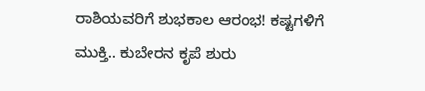ರಾಶಿಯವರಿಗೆ ಶುಭಕಾಲ ಆರಂಭ! ಕಷ್ಟಗಳಿಗೆ ಮುಕ್ತಿ.. ಕುಬೇರನ ಕೃಪೆ ಶುರು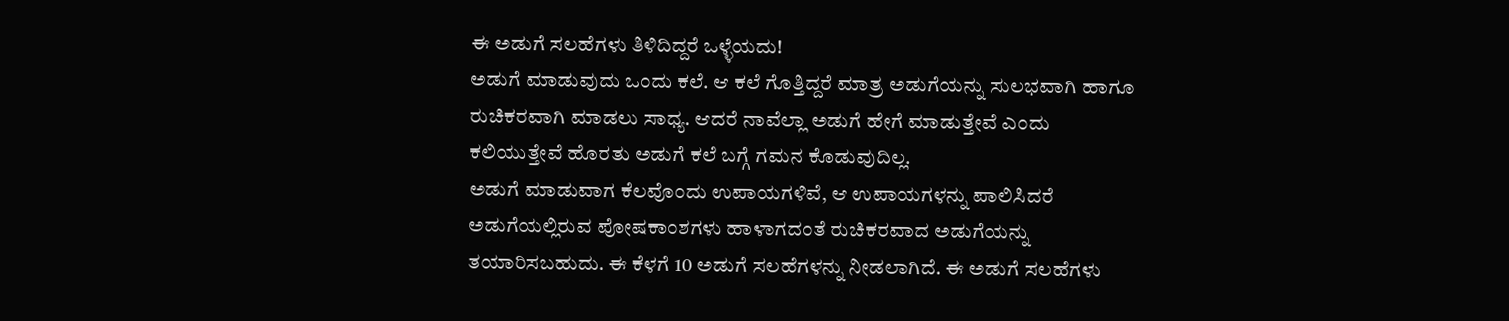ಈ ಅಡುಗೆ ಸಲಹೆಗಳು ತಿಳಿದಿದ್ದರೆ ಒಳ್ಳೆಯದು!
ಅಡುಗೆ ಮಾಡುವುದು ಒಂದು ಕಲೆ. ಆ ಕಲೆ ಗೊತ್ತಿದ್ದರೆ ಮಾತ್ರ ಅಡುಗೆಯನ್ನು ಸುಲಭವಾಗಿ ಹಾಗೂ ರುಚಿಕರವಾಗಿ ಮಾಡಲು ಸಾಧ್ಯ. ಆದರೆ ನಾವೆಲ್ಲಾ ಅಡುಗೆ ಹೇಗೆ ಮಾಡುತ್ತೇವೆ ಎಂದು ಕಲಿಯುತ್ತೇವೆ ಹೊರತು ಅಡುಗೆ ಕಲೆ ಬಗ್ಗೆ ಗಮನ ಕೊಡುವುದಿಲ್ಲ.
ಅಡುಗೆ ಮಾಡುವಾಗ ಕೆಲವೊಂದು ಉಪಾಯಗಳಿವೆ, ಆ ಉಪಾಯಗಳನ್ನು ಪಾಲಿಸಿದರೆ ಅಡುಗೆಯಲ್ಲಿರುವ ಪೋಷಕಾಂಶಗಳು ಹಾಳಾಗದಂತೆ ರುಚಿಕರವಾದ ಅಡುಗೆಯನ್ನು ತಯಾರಿಸಬಹುದು. ಈ ಕೆಳಗೆ 10 ಅಡುಗೆ ಸಲಹೆಗಳನ್ನು ನೀಡಲಾಗಿದೆ. ಈ ಅಡುಗೆ ಸಲಹೆಗಳು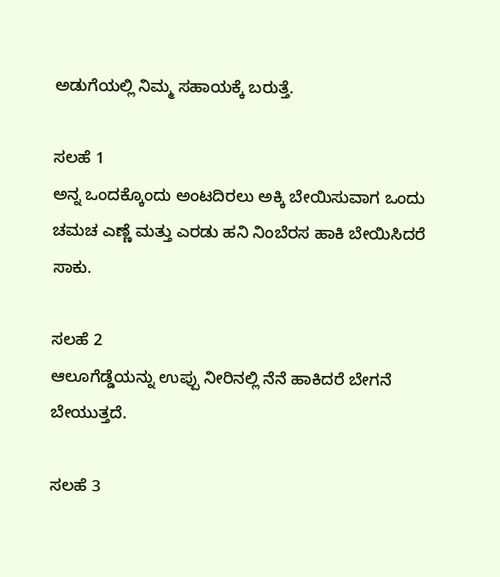ಅಡುಗೆಯಲ್ಲಿ ನಿಮ್ಮ ಸಹಾಯಕ್ಕೆ ಬರುತ್ತೆ.

ಸಲಹೆ 1
ಅನ್ನ ಒಂದಕ್ಕೊಂದು ಅಂಟದಿರಲು ಅಕ್ಕಿ ಬೇಯಿಸುವಾಗ ಒಂದು ಚಮಚ ಎಣ್ಣೆ ಮತ್ತು ಎರಡು ಹನಿ ನಿಂಬೆರಸ ಹಾಕಿ ಬೇಯಿಸಿದರೆ ಸಾಕು.

ಸಲಹೆ 2
ಆಲೂಗೆಡ್ಡೆಯನ್ನು ಉಪ್ಪು ನೀರಿನಲ್ಲಿ ನೆನೆ ಹಾಕಿದರೆ ಬೇಗನೆ ಬೇಯುತ್ತದೆ.

ಸಲಹೆ 3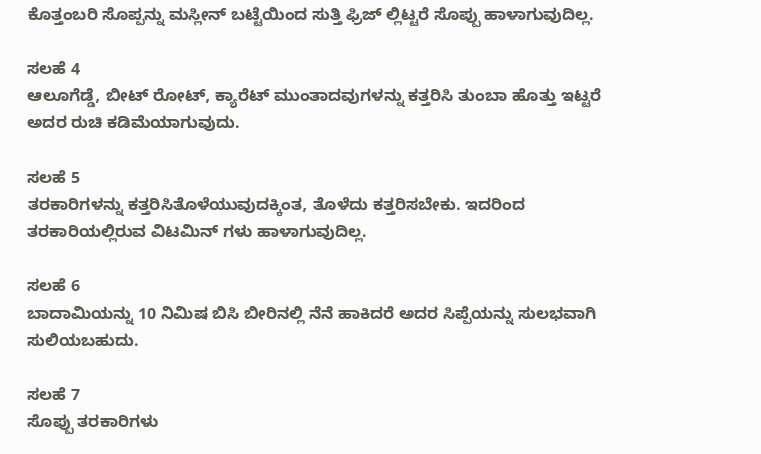ಕೊತ್ತಂಬರಿ ಸೊಪ್ಪನ್ನು ಮಸ್ಲೀನ್ ಬಟ್ಟೆಯಿಂದ ಸುತ್ತಿ ಫ್ರಿಜ್ ಲ್ಲಿಟ್ಟರೆ ಸೊಪ್ಪು ಹಾಳಾಗುವುದಿಲ್ಲ.

ಸಲಹೆ 4
ಆಲೂಗೆಡ್ಡೆ, ಬೀಟ್ ರೋಟ್, ಕ್ಯಾರೆಟ್ ಮುಂತಾದವುಗಳನ್ನು ಕತ್ತರಿಸಿ ತುಂಬಾ ಹೊತ್ತು ಇಟ್ಟರೆ ಅದರ ರುಚಿ ಕಡಿಮೆಯಾಗುವುದು.

ಸಲಹೆ 5
ತರಕಾರಿಗಳನ್ನು ಕತ್ತರಿಸಿತೊಳೆಯುವುದಕ್ಕಿಂತ, ತೊಳೆದು ಕತ್ತರಿಸಬೇಕು. ಇದರಿಂದ ತರಕಾರಿಯಲ್ಲಿರುವ ವಿಟಮಿನ್ ಗಳು ಹಾಳಾಗುವುದಿಲ್ಲ.

ಸಲಹೆ 6
ಬಾದಾಮಿಯನ್ನು 10 ನಿಮಿಷ ಬಿಸಿ ಬೀರಿನಲ್ಲಿ ನೆನೆ ಹಾಕಿದರೆ ಅದರ ಸಿಪ್ಪೆಯನ್ನು ಸುಲಭವಾಗಿ ಸುಲಿಯಬಹುದು.

ಸಲಹೆ 7
ಸೊಪ್ಪು ತರಕಾರಿಗಳು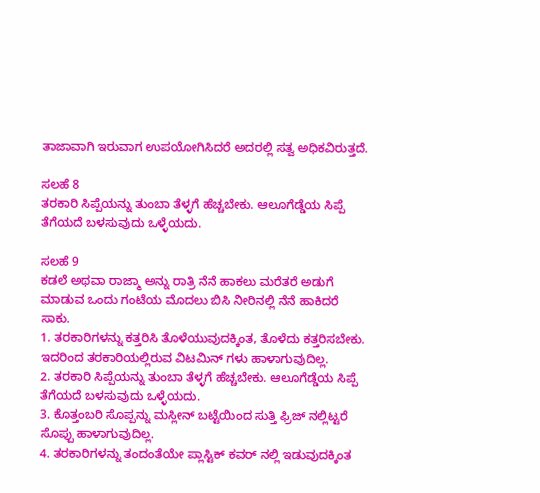ತಾಜಾವಾಗಿ ಇರುವಾಗ ಉಪಯೋಗಿಸಿದರೆ ಅದರಲ್ಲಿ ಸತ್ವ ಅಧಿಕವಿರುತ್ತದೆ.

ಸಲಹೆ 8
ತರಕಾರಿ ಸಿಪ್ಪೆಯನ್ನು ತುಂಬಾ ತೆಳ್ಳಗೆ ಹೆಚ್ಚಬೇಕು. ಆಲೂಗೆಡ್ಡೆಯ ಸಿಪ್ಪೆ ತೆಗೆಯದೆ ಬಳಸುವುದು ಒಳ್ಳೆಯದು.

ಸಲಹೆ 9
ಕಡಲೆ ಅಥವಾ ರಾಜ್ಮಾ ಅನ್ನು ರಾತ್ರಿ ನೆನೆ ಹಾಕಲು ಮರೆತರೆ ಅಡುಗೆ ಮಾಡುವ ಒಂದು ಗಂಟೆಯ ಮೊದಲು ಬಿಸಿ ನೀರಿನಲ್ಲಿ ನೆನೆ ಹಾಕಿದರೆ ಸಾಕು.
1. ತರಕಾರಿಗಳನ್ನು ಕತ್ತರಿಸಿ ತೊಳೆಯುವುದಕ್ಕಿಂತ, ತೊಳೆದು ಕತ್ತರಿಸಬೇಕು. ಇದರಿಂದ ತರಕಾರಿಯಲ್ಲಿರುವ ವಿಟಮಿನ್ ಗಳು ಹಾಳಾಗುವುದಿಲ್ಲ.
2. ತರಕಾರಿ ಸಿಪ್ಪೆಯನ್ನು ತುಂಬಾ ತೆಳ್ಳಗೆ ಹೆಚ್ಚಬೇಕು. ಆಲೂಗೆಡ್ಡೆಯ ಸಿಪ್ಪೆ ತೆಗೆಯದೆ ಬಳಸುವುದು ಒಳ್ಳೆಯದು.
3. ಕೊತ್ತಂಬರಿ ಸೊಪ್ಪನ್ನು ಮಸ್ಲೀನ್ ಬಟ್ಟೆಯಿಂದ ಸುತ್ತಿ ಫ್ರಿಜ್ ನಲ್ಲಿಟ್ಟರೆ ಸೊಪ್ಪು ಹಾಳಾಗುವುದಿಲ್ಲ.
4. ತರಕಾರಿಗಳನ್ನು ತಂದಂತೆಯೇ ಪ್ಲಾಸ್ಟಿಕ್ ಕವರ್ ನಲ್ಲಿ ಇಡುವುದಕ್ಕಿಂತ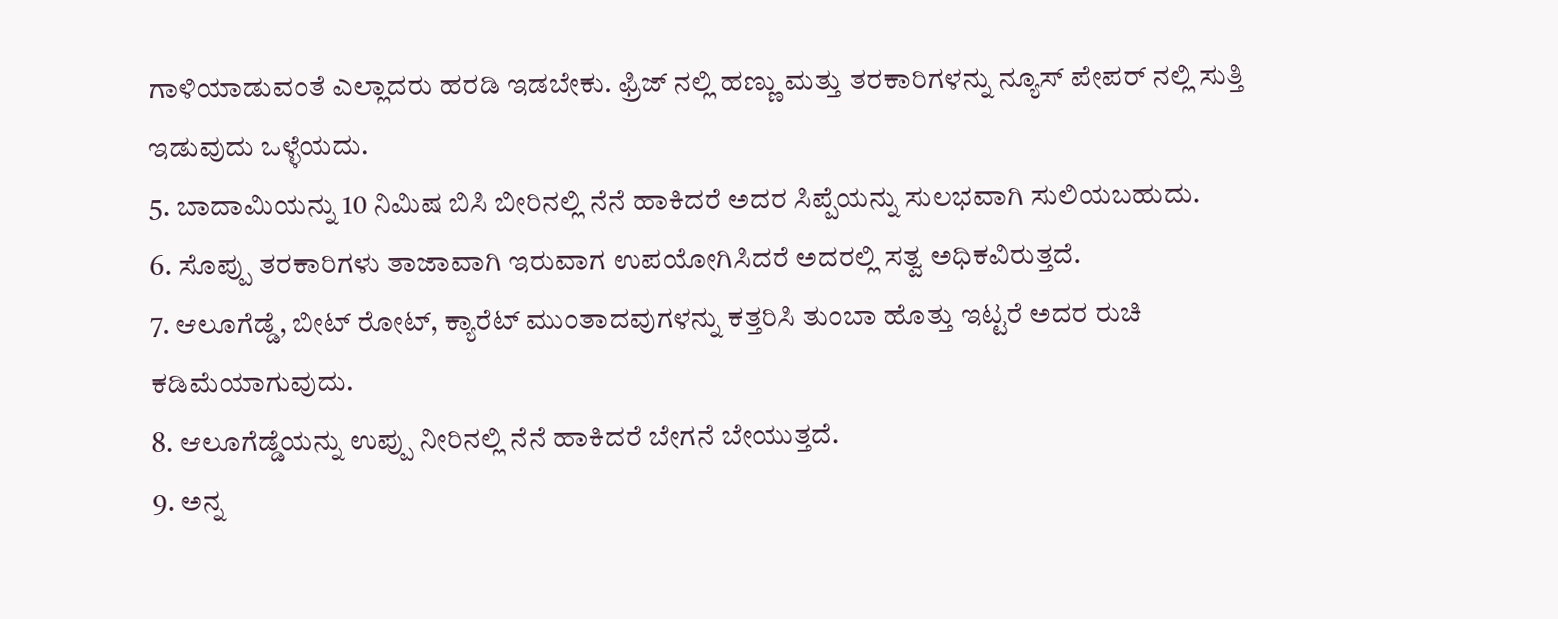ಗಾಳಿಯಾಡುವಂತೆ ಎಲ್ಲಾದರು ಹರಡಿ ಇಡಬೇಕು. ಫ್ರಿಜ್ ನಲ್ಲಿ ಹಣ್ಣು ಮತ್ತು ತರಕಾರಿಗಳನ್ನು ನ್ಯೂಸ್ ಪೇಪರ್ ನಲ್ಲಿ ಸುತ್ತಿ ಇಡುವುದು ಒಳ್ಳೆಯದು.
5. ಬಾದಾಮಿಯನ್ನು 10 ನಿಮಿಷ ಬಿಸಿ ಬೀರಿನಲ್ಲಿ ನೆನೆ ಹಾಕಿದರೆ ಅದರ ಸಿಪ್ಪೆಯನ್ನು ಸುಲಭವಾಗಿ ಸುಲಿಯಬಹುದು.
6. ಸೊಪ್ಪು ತರಕಾರಿಗಳು ತಾಜಾವಾಗಿ ಇರುವಾಗ ಉಪಯೋಗಿಸಿದರೆ ಅದರಲ್ಲಿ ಸತ್ವ ಅಧಿಕವಿರುತ್ತದೆ.
7. ಆಲೂಗೆಡ್ಡೆ, ಬೀಟ್ ರೋಟ್, ಕ್ಯಾರೆಟ್ ಮುಂತಾದವುಗಳನ್ನು ಕತ್ತರಿಸಿ ತುಂಬಾ ಹೊತ್ತು ಇಟ್ಟರೆ ಅದರ ರುಚಿ ಕಡಿಮೆಯಾಗುವುದು.
8. ಆಲೂಗೆಡ್ಡೆಯನ್ನು ಉಪ್ಪು ನೀರಿನಲ್ಲಿ ನೆನೆ ಹಾಕಿದರೆ ಬೇಗನೆ ಬೇಯುತ್ತದೆ.
9. ಅನ್ನ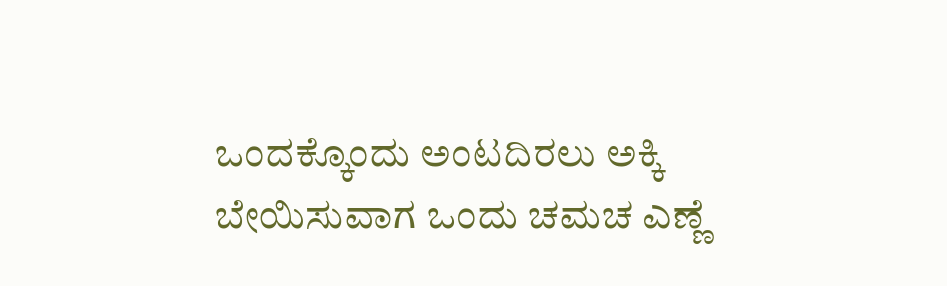ಒಂದಕ್ಕೊಂದು ಅಂಟದಿರಲು ಅಕ್ಕಿ ಬೇಯಿಸುವಾಗ ಒಂದು ಚಮಚ ಎಣ್ಣೆ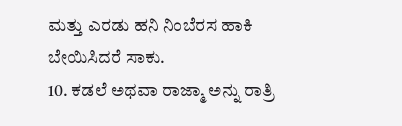ಮತ್ತು ಎರಡು ಹನಿ ನಿಂಬೆರಸ ಹಾಕಿ ಬೇಯಿಸಿದರೆ ಸಾಕು.
10. ಕಡಲೆ ಅಥವಾ ರಾಜ್ಮಾ ಅನ್ನು ರಾತ್ರಿ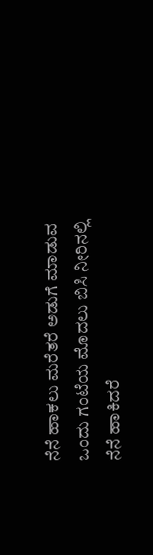ನೆನೆ ಹಾಕಲು ಮರೆತರೆ ಅಡುಗೆ ಮಾಡುವ ಒಂದು ಗಂಟೆಯ ಮೊದಲು ಬಿಸಿ ನೀರಿನಲ್ಲಿ ನೆನೆ ಹಾಕಿದರೆ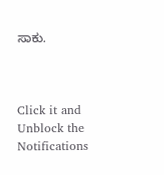ಸಾಕು.



Click it and Unblock the Notifications